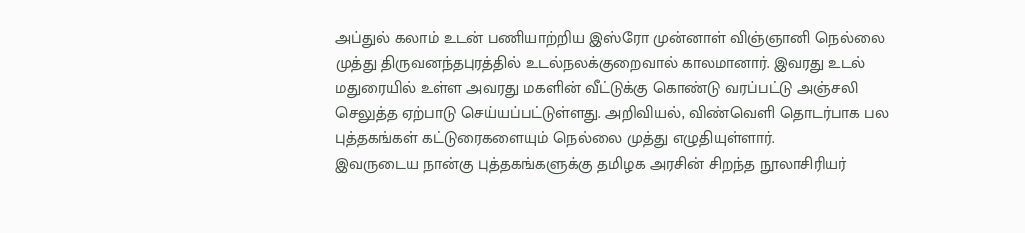அப்துல் கலாம் உடன் பணியாற்றிய இஸ்ரோ முன்னாள் விஞ்ஞானி நெல்லை முத்து திருவனந்தபுரத்தில் உடல்நலக்குறைவால் காலமானார். இவரது உடல் மதுரையில் உள்ள அவரது மகளின் வீட்டுக்கு கொண்டு வரப்பட்டு அஞ்சலி செலுத்த ஏற்பாடு செய்யப்பட்டுள்ளது. அறிவியல், விண்வெளி தொடர்பாக பல புத்தகங்கள் கட்டுரைகளையும் நெல்லை முத்து எழுதியுள்ளார்.
இவருடைய நான்கு புத்தகங்களுக்கு தமிழக அரசின் சிறந்த நூலாசிரியர்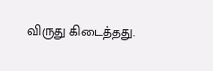விருது கிடைத்தது.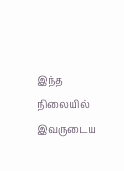இந்த நிலையில் இவருடைய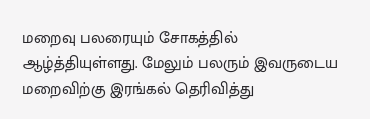மறைவு பலரையும் சோகத்தில் ஆழ்த்தியுள்ளது. மேலும் பலரும் இவருடைய மறைவிற்கு இரங்கல் தெரிவித்து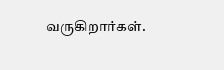வருகிறார்கள்.